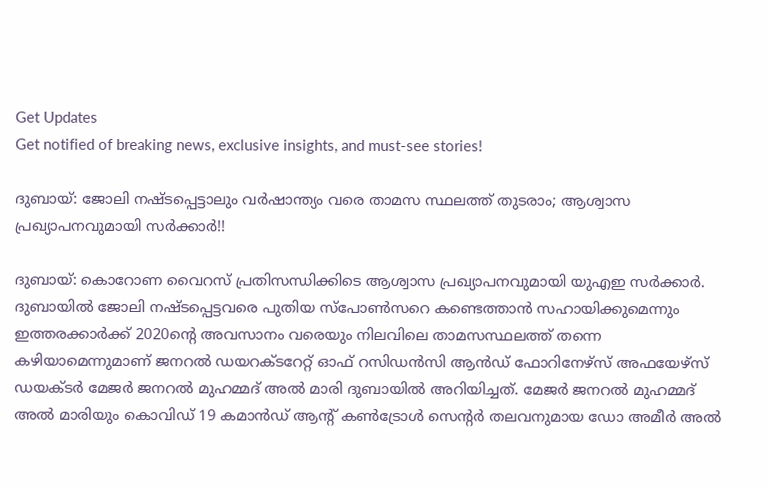Get Updates
Get notified of breaking news, exclusive insights, and must-see stories!

ദുബായ്: ജോലി നഷ്ടപ്പെട്ടാലും വർഷാന്ത്യം വരെ താമസ സ്ഥലത്ത് തുടരാം; ആശ്വാസ പ്രഖ്യാപനവുമായി സർക്കാർ!!

ദുബായ്: കൊറോണ വൈറസ് പ്രതിസന്ധിക്കിടെ ആശ്വാസ പ്രഖ്യാപനവുമായി യുഎഇ സർക്കാർ. ദുബായിൽ ജോലി നഷ്ടപ്പെട്ടവരെ പുതിയ സ്പോൺസറെ കണ്ടെത്താൻ സഹായിക്കുമെന്നും ഇത്തരക്കാർക്ക് 2020ന്റെ അവസാനം വരെയും നിലവിലെ താമസസ്ഥലത്ത് തന്നെ കഴിയാമെന്നുമാണ് ജനറൽ ഡയറക്ടറേറ്റ് ഓഫ് റസിഡൻസി ആൻഡ് ഫോറിനേഴ്സ് അഫയേഴ്സ് ഡയക്ടർ മേജർ ജനറൽ മുഹമ്മദ് അൽ മാരി ദുബായിൽ അറിയിച്ചത്. മേജർ ജനറൽ മുഹമ്മദ് അൽ മാരിയും കൊവിഡ് 19 കമാൻഡ് ആന്റ് കൺട്രോൾ സെന്റർ തലവനുമായ ഡോ അമീർ അൽ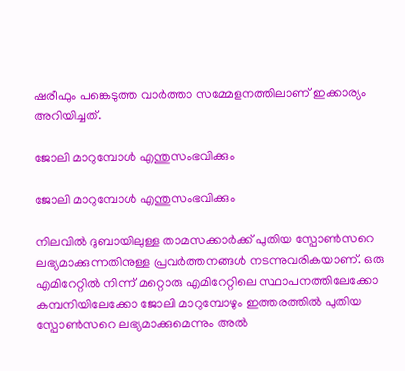ഷരീഫും പങ്കെടുത്ത വാർത്താ സമ്മേളനത്തിലാണ് ഇക്കാര്യം അറിയിച്ചത്.

ജോലി മാറുമ്പോൾ എന്തുസംഭവിക്കും

ജോലി മാറുമ്പോൾ എന്തുസംഭവിക്കും

നിലവിൽ ദുബായിലുള്ള താമസക്കാർക്ക് പുതിയ സ്പോൺസറെ ലഭ്യമാക്കുന്നതിനുള്ള പ്രവർത്തനങ്ങൾ നടന്നുവരികയാണ്. ഒരു എമിറേറ്റിൽ നിന്ന് മറ്റൊരു എമിറേറ്റിലെ സ്ഥാപനത്തിലേക്കോ കമ്പനിയിലേക്കോ ജോലി മാറുമ്പോഴും ഇത്തരത്തിൽ പുതിയ സ്പോൺസറെ ലഭ്യമാക്കുമെന്നും അൽ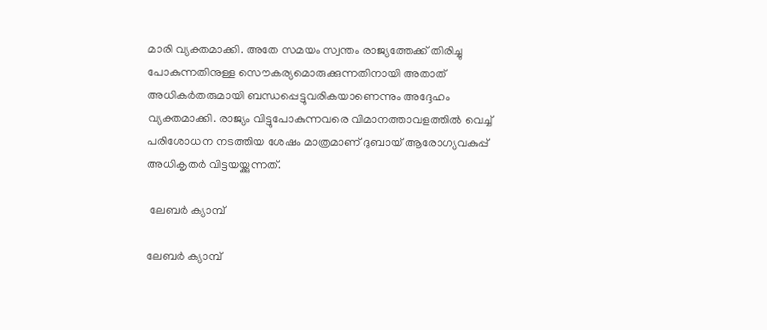മാരി വ്യക്തമാക്കി. അതേ സമയം സ്വന്തം രാജ്യത്തേക്ക് തിരിച്ചു പോകുന്നതിനുള്ള സൌകര്യമൊരുക്കുന്നതിനായി അതാത് അധികർതരുമായി ബന്ധപ്പെട്ടുവരികയാണെന്നും അദ്ദേഹം വ്യക്തമാക്കി. രാജ്യം വിട്ടുപോകുന്നവരെ വിമാനത്താവളത്തിൽ വെച്ച് പരിശോധന നടത്തിയ ശേഷം മാത്രമാണ് ദുബായ് ആരോഗ്യവകുപ്പ് അധികൃതർ വിട്ടയയ്ക്കുന്നത്.

 ലേബർ ക്യാമ്പ്

ലേബർ ക്യാമ്പ്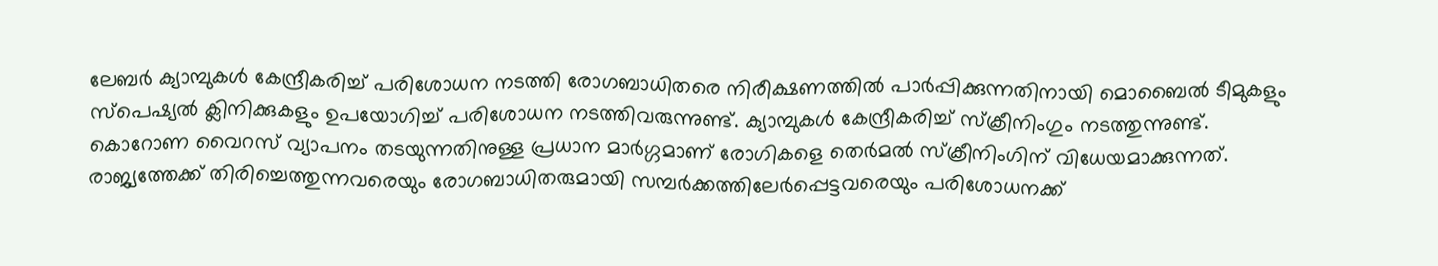ലേബർ ക്യാമ്പുകൾ കേന്ദ്രീകരിച്ച് പരിശോധന നടത്തി രോഗബാധിതരെ നിരീക്ഷണത്തിൽ പാർപ്പിക്കുന്നതിനായി മൊബൈൽ ടീമുകളും സ്പെഷ്യൽ ക്ലിനിക്കുകളും ഉപയോഗിച്ച് പരിശോധന നടത്തിവരുന്നുണ്ട്. ക്യാമ്പുകൾ കേന്ദ്രീകരിച്ച് സ്ക്രീനിംഗും നടത്തുന്നുണ്ട്. കൊറോണ വൈറസ് വ്യാപനം തടയുന്നതിനുള്ള പ്രധാന മാർഗ്ഗമാണ് രോഗികളെ തെർമൽ സ്ക്രീനിംഗിന് വിധേയമാക്കുന്നത്. രാജ്യത്തേക്ക് തിരിച്ചെത്തുന്നവരെയും രോഗബാധിതരുമായി സമ്പർക്കത്തിലേർപ്പെട്ടവരെയും പരിശോധനക്ക്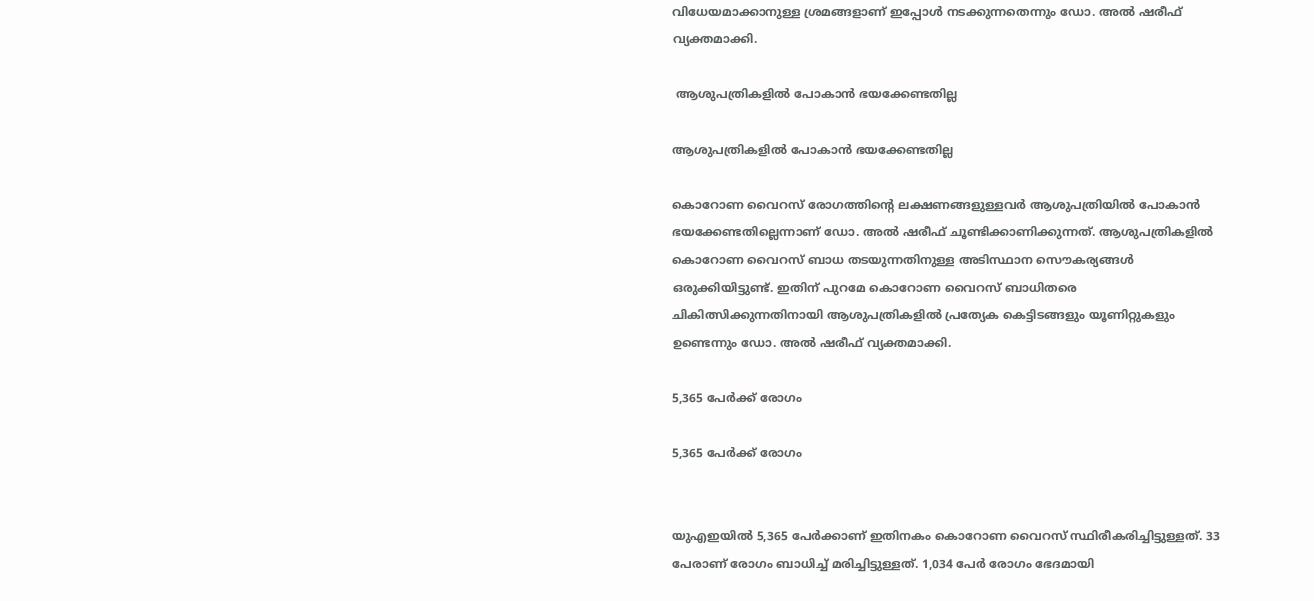വിധേയമാക്കാനുള്ള ശ്രമങ്ങളാണ് ഇപ്പോൾ നടക്കുന്നതെന്നും ഡോ. അൽ ഷരീഫ് വ്യക്തമാക്കി.

 ആശുപത്രികളിൽ പോകാൻ ഭയക്കേണ്ടതില്ല

ആശുപത്രികളിൽ പോകാൻ ഭയക്കേണ്ടതില്ല

കൊറോണ വൈറസ് രോഗത്തിന്റെ ലക്ഷണങ്ങളുള്ളവർ ആശുപത്രിയിൽ പോകാൻ ഭയക്കേണ്ടതില്ലെന്നാണ് ഡോ. അൽ ഷരീഫ് ചൂണ്ടിക്കാണിക്കുന്നത്. ആശുപത്രികളിൽ കൊറോണ വൈറസ് ബാധ തടയുന്നതിനുള്ള അടിസ്ഥാന സൌകര്യങ്ങൾ ഒരുക്കിയിട്ടുണ്ട്. ഇതിന് പുറമേ കൊറോണ വൈറസ് ബാധിതരെ ചികിത്സിക്കുന്നതിനായി ആശുപത്രികളിൽ പ്രത്യേക കെട്ടിടങ്ങളും യൂണിറ്റുകളും ഉണ്ടെന്നും ഡോ. അൽ ഷരീഫ് വ്യക്തമാക്കി.

5,365 പേർക്ക് രോഗം

5,365 പേർക്ക് രോഗം


യുഎഇയിൽ 5,365 പേർക്കാണ് ഇതിനകം കൊറോണ വൈറസ് സ്ഥിരീകരിച്ചിട്ടുള്ളത്. 33 പേരാണ് രോഗം ബാധിച്ച് മരിച്ചിട്ടുള്ളത്. 1,034 പേർ രോഗം ഭേദമായി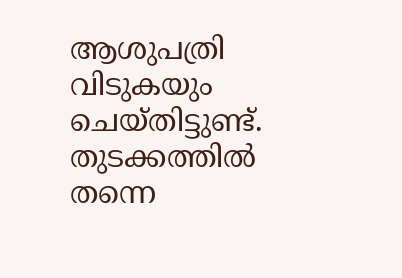ആശുപത്രി വിടുകയും ചെയ്തിട്ടുണ്ട്. തുടക്കത്തിൽ തന്നെ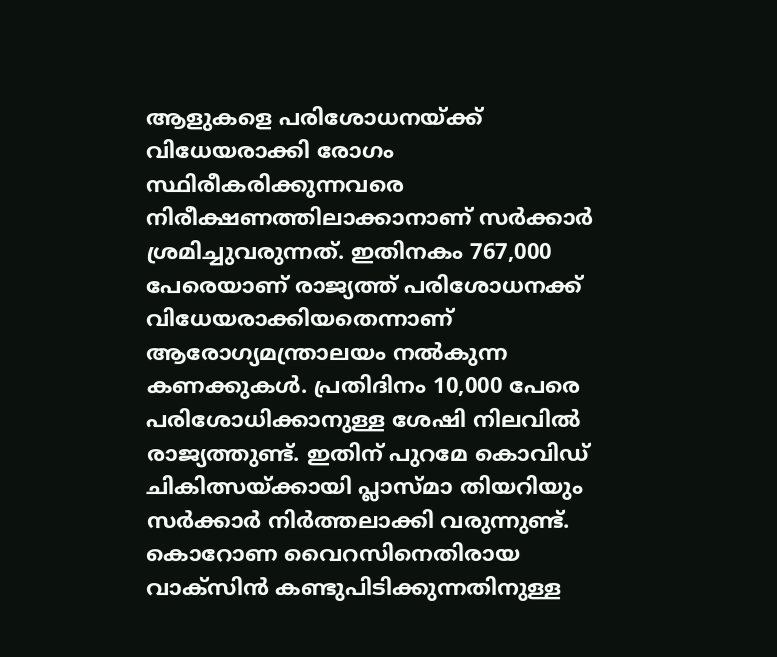ആളുകളെ പരിശോധനയ്ക്ക് വിധേയരാക്കി രോഗം സ്ഥിരീകരിക്കുന്നവരെ നിരീക്ഷണത്തിലാക്കാനാണ് സർക്കാർ ശ്രമിച്ചുവരുന്നത്. ഇതിനകം 767,000 പേരെയാണ് രാജ്യത്ത് പരിശോധനക്ക് വിധേയരാക്കിയതെന്നാണ് ആരോഗ്യമന്ത്രാലയം നൽകുന്ന കണക്കുകൾ. പ്രതിദിനം 10,000 പേരെ പരിശോധിക്കാനുള്ള ശേഷി നിലവിൽ രാജ്യത്തുണ്ട്. ഇതിന് പുറമേ കൊവിഡ് ചികിത്സയ്ക്കായി പ്ലാസ്മാ തിയറിയും സർക്കാർ നിർത്തലാക്കി വരുന്നുണ്ട്. കൊറോണ വൈറസിനെതിരായ വാക്സിൻ കണ്ടുപിടിക്കുന്നതിനുള്ള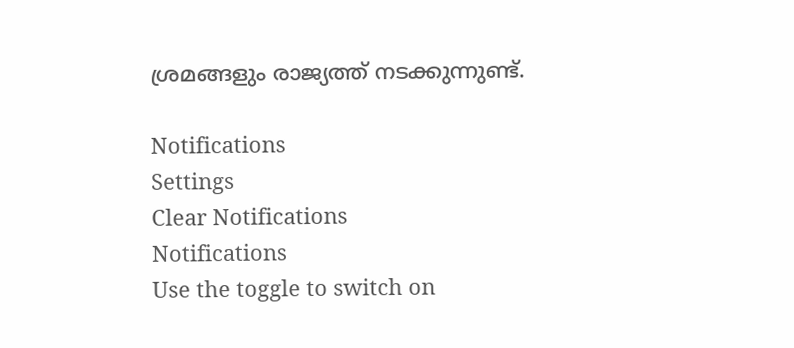ശ്രമങ്ങളും രാജ്യത്ത് നടക്കുന്നുണ്ട്.

Notifications
Settings
Clear Notifications
Notifications
Use the toggle to switch on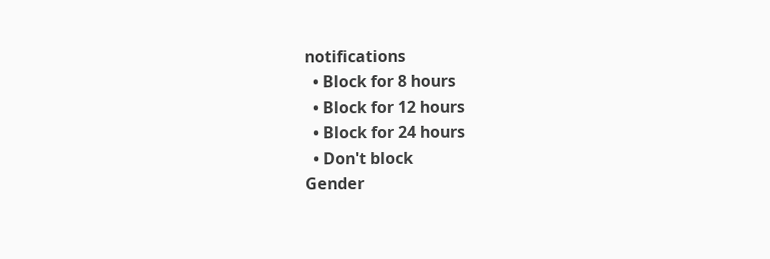notifications
  • Block for 8 hours
  • Block for 12 hours
  • Block for 24 hours
  • Don't block
Gender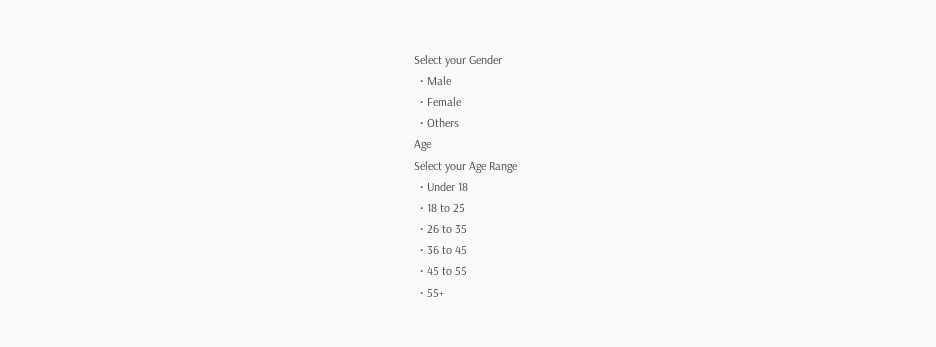Select your Gender
  • Male
  • Female
  • Others
Age
Select your Age Range
  • Under 18
  • 18 to 25
  • 26 to 35
  • 36 to 45
  • 45 to 55
  • 55+